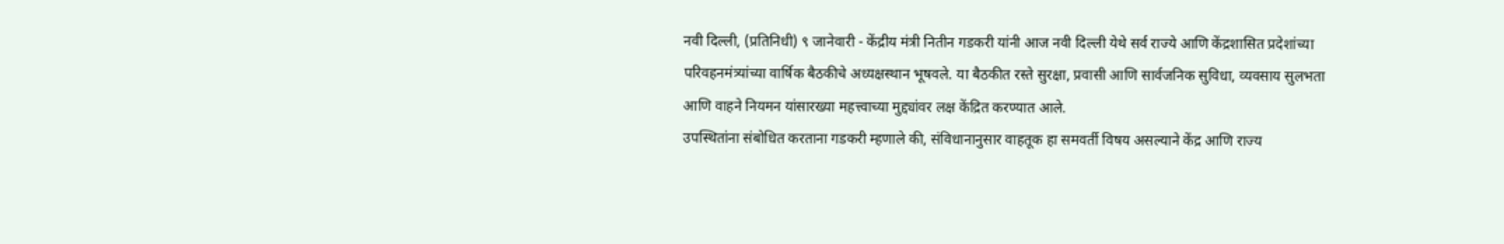नवी दिल्ली, (प्रतिनिधी) ९ जानेवारी - केंद्रीय मंत्री नितीन गडकरी यांनी आज नवी दिल्ली येथे सर्व राज्ये आणि केंद्रशासित प्रदेशांच्या परिवहनमंत्र्यांच्या वार्षिक बैठकीचे अध्यक्षस्थान भूषवले. या बैठकीत रस्ते सुरक्षा, प्रवासी आणि सार्वजनिक सुविधा, व्यवसाय सुलभता आणि वाहने नियमन यांसारख्या महत्त्वाच्या मुद्द्यांवर लक्ष केंद्रित करण्यात आले.
उपस्थितांना संबोधित करताना गडकरी म्हणाले की, संविधानानुसार वाहतूक हा समवर्ती विषय असल्याने केंद्र आणि राज्य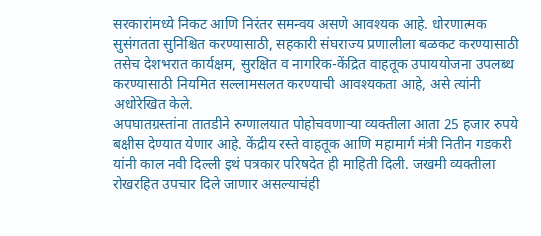सरकारांमध्ये निकट आणि निरंतर समन्वय असणे आवश्यक आहे. धोरणात्मक सुसंगतता सुनिश्चित करण्यासाठी, सहकारी संघराज्य प्रणालीला बळकट करण्यासाठी तसेच देशभरात कार्यक्षम, सुरक्षित व नागरिक-केंद्रित वाहतूक उपाययोजना उपलब्ध करण्यासाठी नियमित सल्लामसलत करण्याची आवश्यकता आहे, असे त्यांनी अधोरेखित केले.
अपघातग्रस्तांना तातडीने रुग्णालयात पोहोचवणाऱ्या व्यक्तीला आता 25 हजार रुपये बक्षीस देण्यात येणार आहे. केंद्रीय रस्ते वाहतूक आणि महामार्ग मंत्री नितीन गडकरी यांनी काल नवी दिल्ली इथं पत्रकार परिषदेत ही माहिती दिली. जखमी व्यक्तीला रोखरहित उपचार दिले जाणार असल्याचंही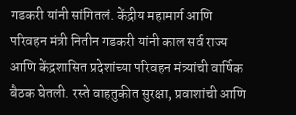गडकरी यांनी सांगितलं. केंद्रीय महामार्ग आणि परिवहन मंत्री नितीन गडकरी यांनी काल सर्व राज्य आणि केंद्रशासित प्रदेशांच्या परिवहन मंत्र्यांची वार्षिक बैठक घेतली. रस्ते वाहतुकीत सुरक्षा, प्रवाशांची आणि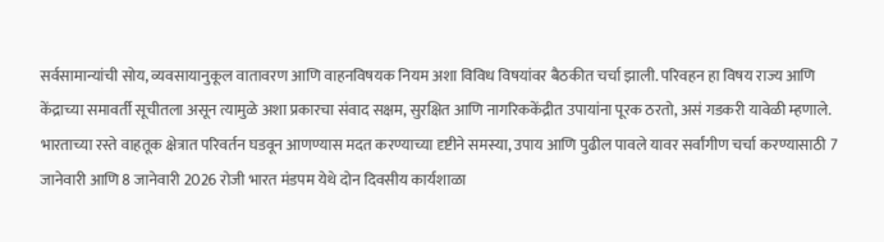सर्वसामान्यांची सोय, व्यवसायानुकूल वातावरण आणि वाहनविषयक नियम अशा विविध विषयांवर बैठकीत चर्चा झाली. परिवहन हा विषय राज्य आणि केंद्राच्या समावर्ती सूचीतला असून त्यामुळे अशा प्रकारचा संवाद सक्षम, सुरक्षित आणि नागरिककेंद्रीत उपायांना पूरक ठरतो, असं गडकरी यावेळी म्हणाले.
भारताच्या रस्ते वाहतूक क्षेत्रात परिवर्तन घडवून आणण्यास मदत करण्याच्या दृष्टीने समस्या, उपाय आणि पुढील पावले यावर सर्वांगीण चर्चा करण्यासाठी 7 जानेवारी आणि 8 जानेवारी 2026 रोजी भारत मंडपम येथे दोन दिवसीय कार्यशाळा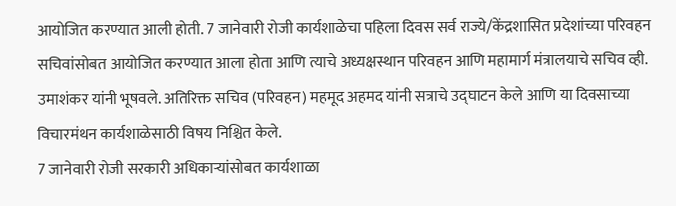आयोजित करण्यात आली होती. 7 जानेवारी रोजी कार्यशाळेचा पहिला दिवस सर्व राज्ये/केंद्रशासित प्रदेशांच्या परिवहन सचिवांसोबत आयोजित करण्यात आला होता आणि त्याचे अध्यक्षस्थान परिवहन आणि महामार्ग मंत्रालयाचे सचिव व्ही. उमाशंकर यांनी भूषवले. अतिरिक्त सचिव (परिवहन) महमूद अहमद यांनी सत्राचे उद्घाटन केले आणि या दिवसाच्या विचारमंथन कार्यशाळेसाठी विषय निश्चित केले.
7 जानेवारी रोजी सरकारी अधिकाऱ्यांसोबत कार्यशाळा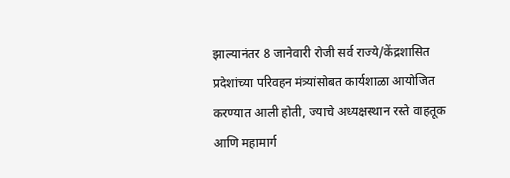झाल्यानंतर 8 जानेवारी रोजी सर्व राज्ये/केंद्रशासित प्रदेशांच्या परिवहन मंत्र्यांसोबत कार्यशाळा आयोजित करण्यात आली होती, ज्याचे अध्यक्षस्थान रस्ते वाहतूक आणि महामार्ग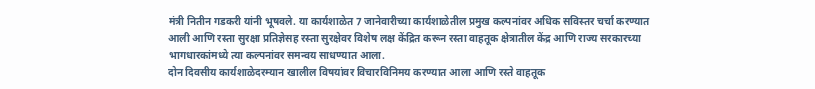मंत्री नितीन गडकरी यांनी भूषवले. या कार्यशाळेत 7 जानेवारीच्या कार्यशाळेतील प्रमुख कल्पनांवर अधिक सविस्तर चर्चा करण्यात आली आणि रस्ता सुरक्षा प्रतिज्ञेसह रस्ता सुरक्षेवर विशेष लक्ष केंद्रित करून रस्ता वाहतूक क्षेत्रातील केंद्र आणि राज्य सरकारच्या भागधारकांमध्ये त्या कल्पनांवर समन्वय साधण्यात आला.
दोन दिवसीय कार्यशाळेदरम्यान खालील विषयांवर विचारविनिमय करण्यात आला आणि रस्ते वाहतूक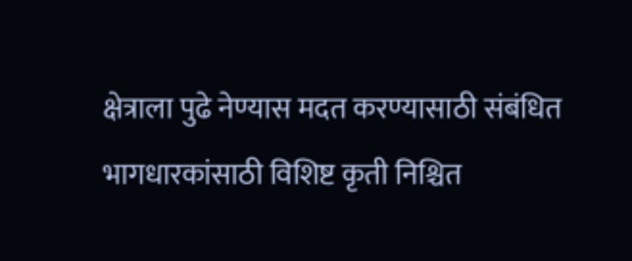क्षेत्राला पुढे नेण्यास मदत करण्यासाठी संबंधित भागधारकांसाठी विशिष्ट कृती निश्चित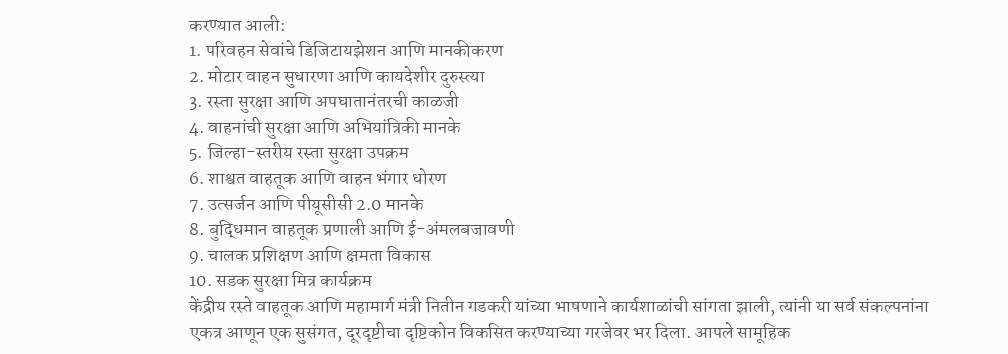करण्यात आली:
1. परिवहन सेवांचे डिजिटायझेशन आणि मानकीकरण
2. मोटार वाहन सुधारणा आणि कायदेशीर दुरुस्त्या
3. रस्ता सुरक्षा आणि अपघातानंतरची काळजी
4. वाहनांची सुरक्षा आणि अभियांत्रिकी मानके
5. जिल्हा-स्तरीय रस्ता सुरक्षा उपक्रम
6. शाश्वत वाहतूक आणि वाहन भंगार धोरण
7. उत्सर्जन आणि पीयूसीसी 2.0 मानके
8. बुद्धिमान वाहतूक प्रणाली आणि ई-अंमलबजावणी
9. चालक प्रशिक्षण आणि क्षमता विकास
10. सडक सुरक्षा मित्र कार्यक्रम
केंद्रीय रस्ते वाहतूक आणि महामार्ग मंत्री नितीन गडकरी यांच्या भाषणाने कार्यशाळांची सांगता झाली, त्यांनी या सर्व संकल्पनांना एकत्र आणून एक सुसंगत, दूरदृष्टीचा दृष्टिकोन विकसित करण्याच्या गरजेवर भर दिला. आपले सामूहिक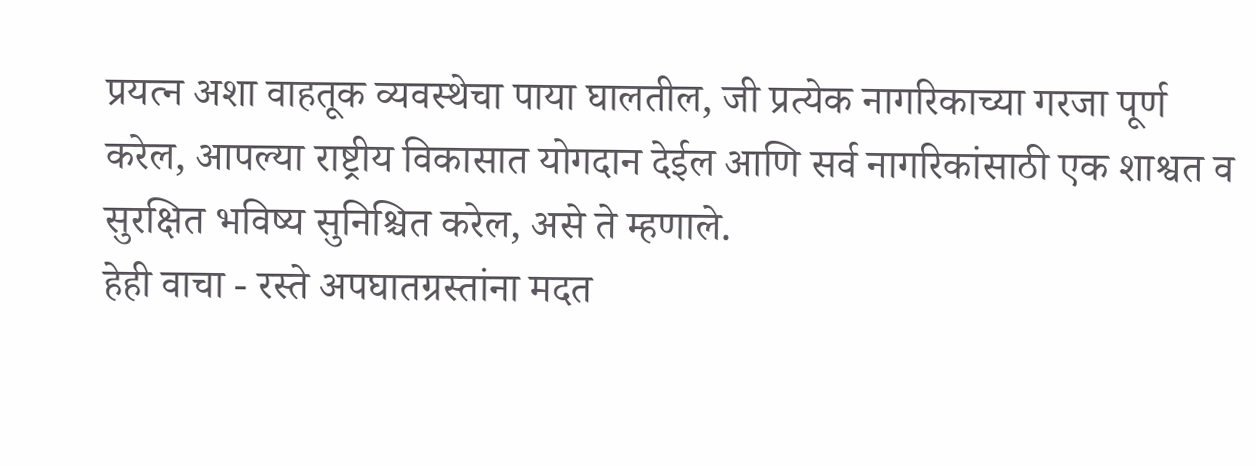प्रयत्न अशा वाहतूक व्यवस्थेचा पाया घालतील, जी प्रत्येक नागरिकाच्या गरजा पूर्ण करेल, आपल्या राष्ट्रीय विकासात योगदान देईल आणि सर्व नागरिकांसाठी एक शाश्वत व सुरक्षित भविष्य सुनिश्चित करेल, असे ते म्हणाले.
हेही वाचा - रस्ते अपघातग्रस्तांना मदत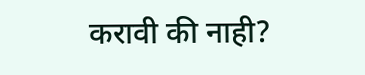करावी की नाही?